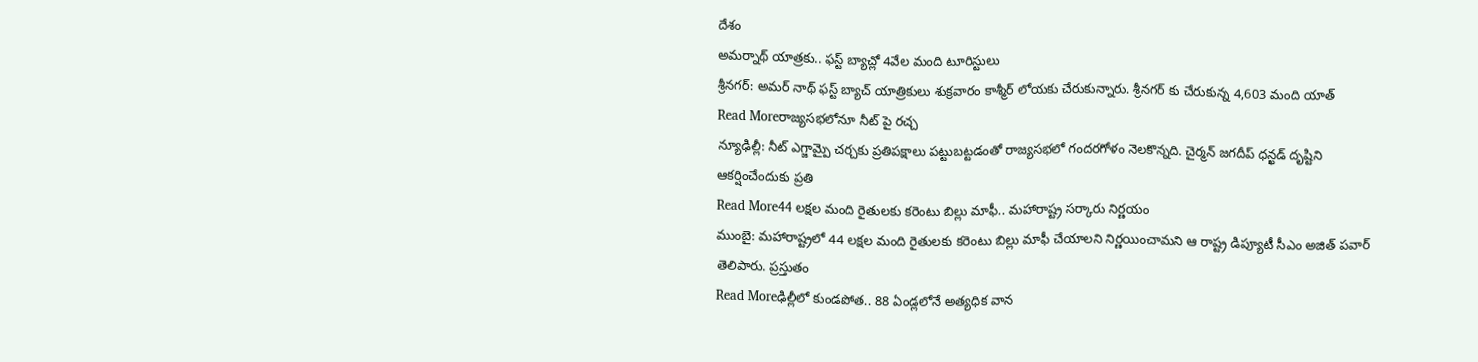దేశం
అమర్నాథ్ యాత్రకు.. ఫస్ట్ బ్యాచ్లో 4వేల మంది టూరిస్టులు
శ్రీనగర్: అమర్ నాథ్ ఫస్ట్ బ్యాచ్ యాత్రికులు శుక్రవారం కాశ్మీర్ లోయకు చేరుకున్నారు. శ్రీనగర్ కు చేరుకున్న 4,603 మంది యాత్
Read Moreరాజ్యసభలోనూ నీట్ పై రచ్చ
న్యూఢిల్లీ: నీట్ ఎగ్జామ్పై చర్చకు ప్రతిపక్షాలు పట్టుబట్టడంతో రాజ్యసభలో గందరగోళం నెలకొన్నది. చైర్మన్ జగదీప్ ధన్ఖడ్ దృష్టిని ఆకర్షించేందుకు ప్రతి
Read More44 లక్షల మంది రైతులకు కరెంటు బిల్లు మాఫీ.. మహారాష్ట్ర సర్కారు నిర్ణయం
ముంబై: మహారాష్ట్రలో 44 లక్షల మంది రైతులకు కరెంటు బిల్లు మాఫీ చేయాలని నిర్ణయించామని ఆ రాష్ట్ర డిప్యూటీ సీఎం అజిత్ పవార్ తెలిపారు. ప్రస్తుతం
Read Moreఢిల్లీలో కుండపోత.. 88 ఏండ్లలోనే అత్యధిక వాన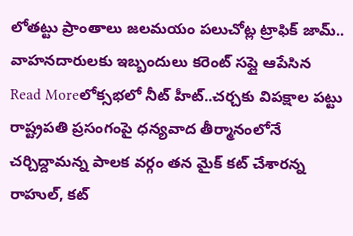లోతట్టు ప్రాంతాలు జలమయం పలుచోట్ల ట్రాఫిక్ జామ్.. వాహనదారులకు ఇబ్బందులు కరెంట్ సప్లై ఆపేసిన
Read Moreలోక్సభలో నీట్ హీట్..చర్చకు విపక్షాల పట్టు
రాష్ట్రపతి ప్రసంగంపై ధన్యవాద తీర్మానంలోనే చర్చిద్దామన్న పాలక వర్గం తన మైక్ కట్ చేశారన్న రాహుల్, కట్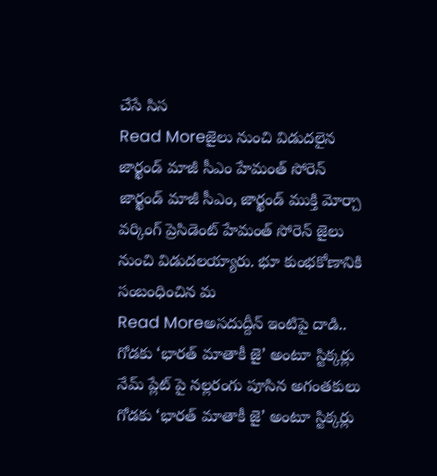చేసే సిస
Read Moreజైలు నుంచి విడుదలైన జార్ఖండ్ మాజీ సీఎం హేమంత్ సోరెన్
జార్ఖండ్ మాజీ సీఎం, జార్ఖండ్ ముక్తి మోర్చా వర్కింగ్ ప్రెసిడెంట్ హేమంత్ సోరెన్ జైలు నుంచి విడుదలయ్యారు. భూ కుంభకోణానికి సంబంధించిన మ
Read Moreఅసదుద్దీన్ ఇంటిపై దాడి.. గోడకు ‘భారత్ మాతాకీ జై’ అంటూ స్టిక్కర్లు
నేమ్ ప్లేట్ పై నల్లరంగు పూసిన అగంతకులు గోడకు ‘భారత్ మాతాకీ జై’ అంటూ స్టిక్కర్లు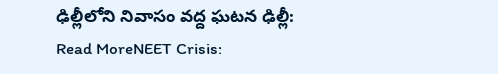ఢిల్లీలోని నివాసం వద్ద ఘటన ఢిల్లీ:
Read MoreNEET Crisis: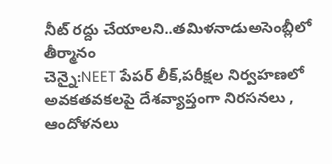నీట్ రద్దు చేయాలని..తమిళనాడుఅసెంబ్లీలో తీర్మానం
చెన్నై:NEET పేపర్ లీక్,పరీక్షల నిర్వహణలో అవకతవకలపై దేశవ్యాప్తంగా నిరసనలు , ఆందోళనలు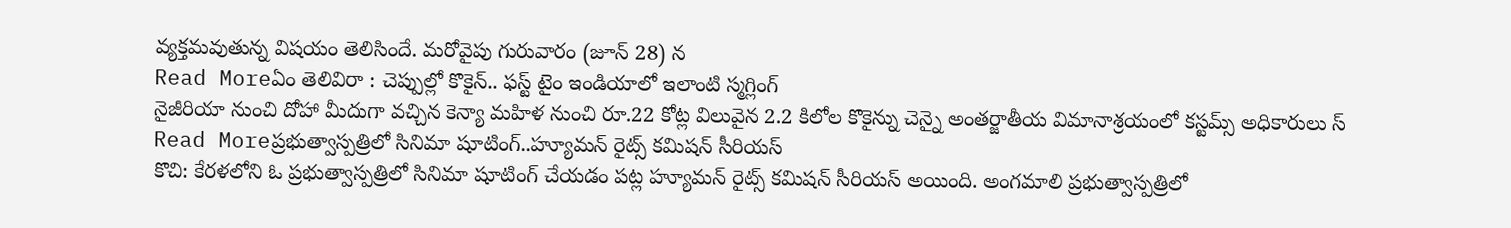వ్యక్తమవుతున్న విషయం తెలిసిందే. మరోవైపు గురువారం (జూన్ 28) న
Read Moreఏం తెలివిరా : చెప్పుల్లో కొకైన్.. ఫస్ట్ టైం ఇండియాలో ఇలాంటి స్మగ్లింగ్
నైజీరియా నుంచి దోహా మీదుగా వచ్చిన కెన్యా మహిళ నుంచి రూ.22 కోట్ల విలువైన 2.2 కిలోల కొకైన్ను చెన్నై అంతర్జాతీయ విమానాశ్రయంలో కస్టమ్స్ అధికారులు స్
Read Moreప్రభుత్వాస్పత్రిలో సినిమా షూటింగ్..హ్యూమన్ రైట్స్ కమిషన్ సీరియస్
కొచి: కేరళలోని ఓ ప్రభుత్వాస్పత్రిలో సినిమా షూటింగ్ చేయడం పట్ల హ్యూమన్ రైట్స్ కమిషన్ సీరియస్ అయింది. అంగమాలి ప్రభుత్వాస్పత్రిలో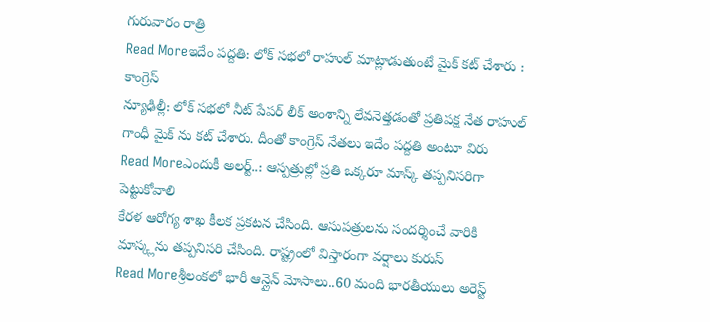గురువారం రాత్రి
Read Moreఇదేం పద్దతి: లోక్ సభలో రాహుల్ మాట్లాడుతుంటే మైక్ కట్ చేశారు : కాంగ్రెస్
న్యూఢిల్లీ: లోక్ సభలో నీట్ పేపర్ లీక్ అంశాన్ని లేవనెత్తడంతో ప్రతిపక్ష నేత రాహుల్ గాంధీ మైక్ ను కట్ చేశారు. దీంతో కాంగ్రెస్ నేతలు ఇదేం పద్దతి అంటూ విరు
Read Moreఎందుకీ అలర్ట్..: ఆస్పత్రుల్లో ప్రతి ఒక్కరూ మాస్క్ తప్పనిసరిగా పెట్టుకోవాలి
కేరళ ఆరోగ్య శాఖ కీలక ప్రకటన చేసింది. ఆసుపత్రులను సందర్శించే వారికి మాస్క్లను తప్పనిసరి చేసింది. రాష్ట్రంలో విస్తారంగా వర్షాలు కురుస్
Read Moreశ్రీలంకలో భారీ ఆన్లైన్ మోసాలు..60 మంది భారతీయులు అరెస్ట్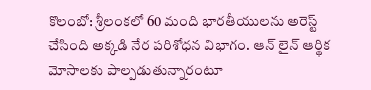కొలంబో: శ్రీలంకలో 60 మంది భారతీయులను అరెస్ట్ చేసింది అక్కడి నేర పరిశోధన విభాగం. ఆన్ లైన్ ఆర్థిక మోసాలకు పాల్పడుతున్నారంటూ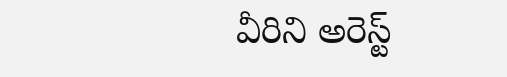వీరిని అరెస్ట్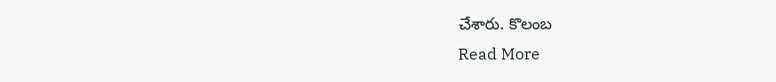చేశారు. కొలంబ
Read More